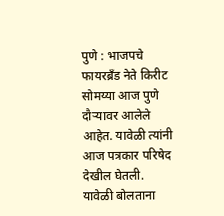पुणे : भाजपचे फायरब्रँड नेते किरीट सोमय्या आज पुणे दौऱ्यावर आलेले आहेत. यावेळी त्यांनी आज पत्रकार परिषेद देखील घेतली. यावेळी बोलताना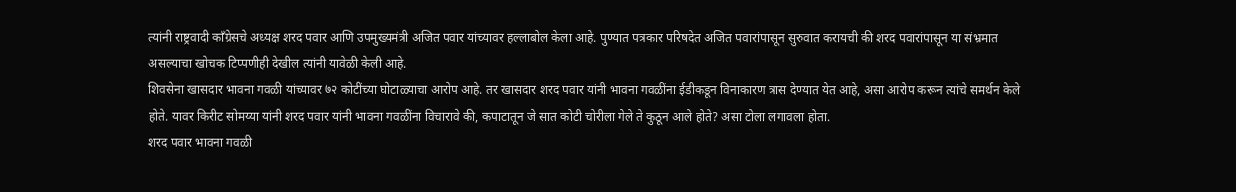त्यांनी राष्ट्रवादी काँग्रेसचे अध्यक्ष शरद पवार आणि उपमुख्यमंत्री अजित पवार यांच्यावर हल्लाबोल केला आहे. पुण्यात पत्रकार परिषदेत अजित पवारांपासून सुरुवात करायची की शरद पवारांपासून या संभ्रमात असल्याचा खोचक टिप्पणीही देखील त्यांनी यावेळी केली आहे.
शिवसेना खासदार भावना गवळी यांच्यावर ७२ कोटींच्या घोटाळ्याचा आरोप आहे. तर खासदार शरद पवार यांनी भावना गवळींना ईडीकडून विनाकारण त्रास देण्यात येत आहे, असा आरोप करून त्यांचे समर्थन केले होते. यावर किरीट सोमय्या यांनी शरद पवार यांनी भावना गवळींना विचारावे की, कपाटातून जे सात कोटी चोरीला गेले ते कुठून आले होते? असा टोला लगावला होता.
शरद पवार भावना गवळी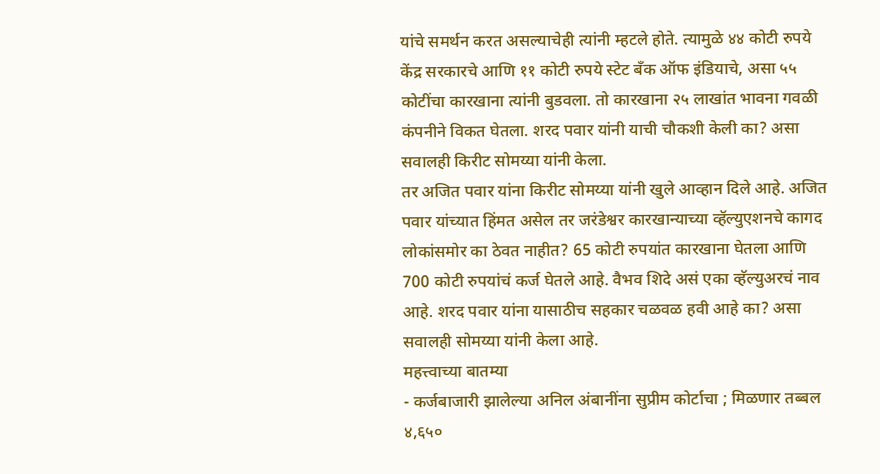यांचे समर्थन करत असल्याचेही त्यांनी म्हटले होते. त्यामुळे ४४ कोटी रुपये केंद्र सरकारचे आणि ११ कोटी रुपये स्टेट बँक ऑफ इंडियाचे, असा ५५ कोटींचा कारखाना त्यांनी बुडवला. तो कारखाना २५ लाखांत भावना गवळी कंपनीने विकत घेतला. शरद पवार यांनी याची चौकशी केली का? असा सवालही किरीट सोमय्या यांनी केला.
तर अजित पवार यांना किरीट सोमय्या यांनी खुले आव्हान दिले आहे. अजित पवार यांच्यात हिंमत असेल तर जरंडेश्वर कारखान्याच्या व्हॅल्युएशनचे कागद लोकांसमोर का ठेवत नाहीत? 65 कोटी रुपयांत कारखाना घेतला आणि 700 कोटी रुपयांचं कर्ज घेतले आहे. वैभव शिदे असं एका व्हॅल्युअरचं नाव आहे. शरद पवार यांना यासाठीच सहकार चळवळ हवी आहे का? असा सवालही सोमय्या यांनी केला आहे.
महत्त्वाच्या बातम्या
- कर्जबाजारी झालेल्या अनिल अंबानींना सुप्रीम कोर्टाचा ; मिळणार तब्बल ४,६५०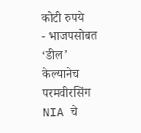कोटी रुपये
- भाजपसोबत ‘डील’ केल्यानेच परमवीरसिंग NIA चे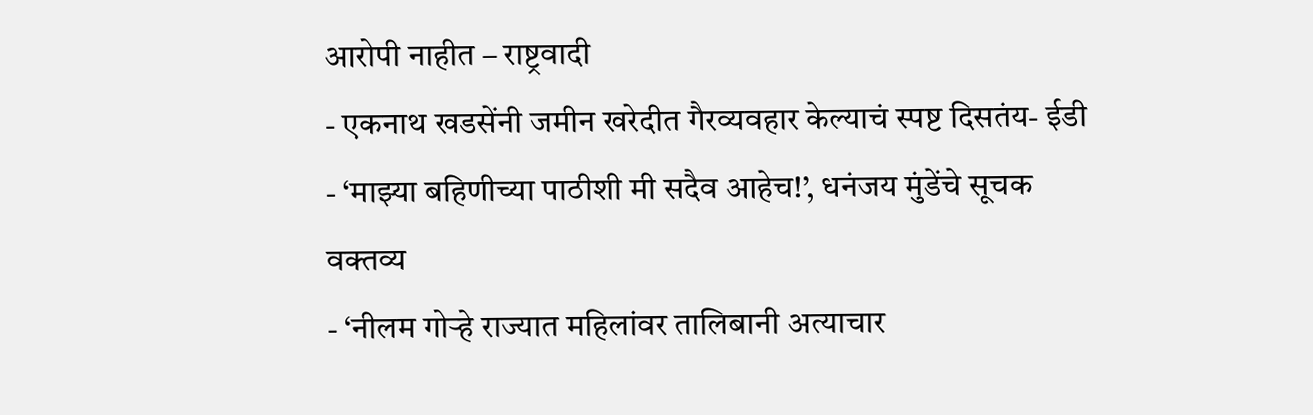आरोपी नाहीत – राष्ट्रवादी
- एकनाथ खडसेंनी जमीन खरेदीत गैरव्यवहार केल्याचं स्पष्ट दिसतंय- ईडी
- ‘माझ्या बहिणीच्या पाठीशी मी सदैव आहेच!’, धनंजय मुंडेंचे सूचक वक्तव्य
- ‘नीलम गोऱ्हे राज्यात महिलांवर तालिबानी अत्याचार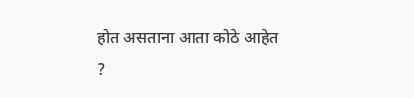होत असताना आता कोठे आहेत ?